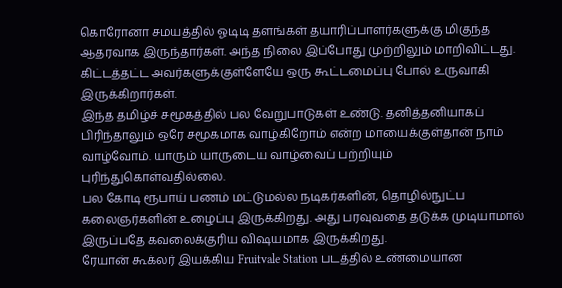கொரோனா சமயத்தில் ஓடிடி தளங்கள் தயாரிப்பாளர்களுக்கு மிகுந்த ஆதரவாக இருந்தார்கள். அந்த நிலை இப்போது முற்றிலும் மாறிவிட்டது. கிட்டத்தட்ட அவர்களுக்குள்ளேயே ஒரு கூட்டமைப்பு போல் உருவாகி இருக்கிறார்கள்.
இந்த தமிழ்ச் சமூகத்தில் பல வேறுபாடுகள் உண்டு. தனித்தனியாகப் பிரிந்தாலும் ஒரே சமூகமாக வாழ்கிறோம் என்ற மாயைக்குள்தான் நாம் வாழ்வோம். யாரும் யாருடைய வாழ்வைப் பற்றியும் புரிந்துகொள்வதில்லை.
பல கோடி ரூபாய் பணம் மட்டுமல்ல நடிகர்களின், தொழில்நுட்ப கலைஞர்களின் உழைப்பு இருக்கிறது. அது பரவுவதை தடுக்க முடியாமால் இருப்பதே கவலைக்குரிய விஷயமாக இருக்கிறது.
ரேயான் கூக்லர் இயக்கிய Fruitvale Station படத்தில் உண்மையான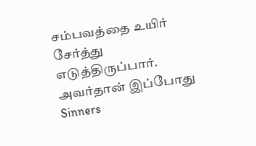சம்பவத்தை உயிர் சேர்த்து எடுத்திருப்பார். அவர்தான் இப்போது Sinners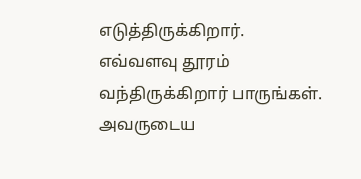எடுத்திருக்கிறார். எவ்வளவு தூரம் வந்திருக்கிறார் பாருங்கள். அவருடைய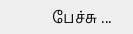பேச்சு ...